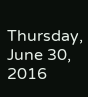Thursday, June 30, 2016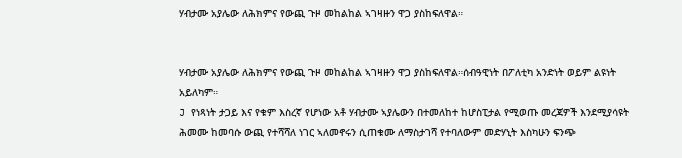ሃብታሙ አያሌው ለሕክምና የውጪ ጉዞ መከልከል ኣገዛዙን ዋጋ ያስከፍለዋል።


ሃብታሙ አያሌው ለሕክምና የውጪ ጉዞ መከልከል ኣገዛዙን ዋጋ ያስከፍለዋል።ሰብዓዊነት በፖለቲካ አንድነት ወይም ልዩነት አይለካም።
J የነጻነት ታጋይ እና የቁም እስረኛ የሆነው አቶ ሃብታሙ ኣያሌውን በተመለከተ ከሆስፒታል የሚወጡ መረጃዎች እንደሚያሳዩት ሕመሙ ከመባሱ ውጪ የተሻሻለ ነገር ኣለመኖሩን ሲጠቁሙ ለማስታገሻ የተባለውም መድሃኒት እስካሁን ፍንጭ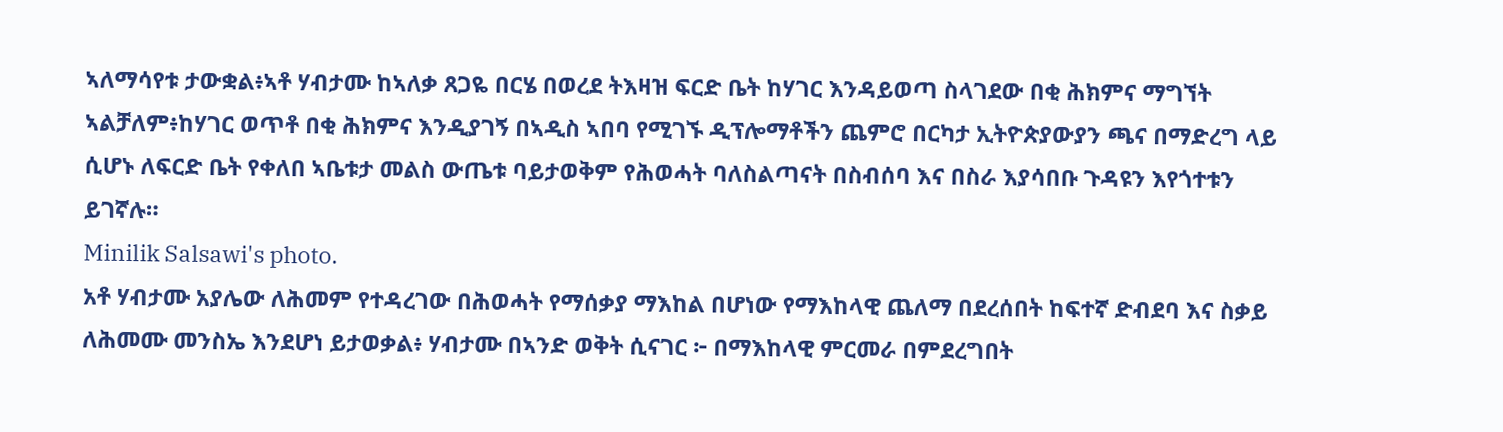ኣለማሳየቱ ታውቋል፥ኣቶ ሃብታሙ ከኣለቃ ጸጋዬ በርሄ በወረደ ትእዛዝ ፍርድ ቤት ከሃገር እንዳይወጣ ስላገደው በቂ ሕክምና ማግኘት ኣልቻለም፥ከሃገር ወጥቶ በቂ ሕክምና እንዲያገኝ በኣዲስ ኣበባ የሚገኙ ዲፕሎማቶችን ጨምሮ በርካታ ኢትዮጵያውያን ጫና በማድረግ ላይ ሲሆኑ ለፍርድ ቤት የቀለበ ኣቤቱታ መልስ ውጤቱ ባይታወቅም የሕወሓት ባለስልጣናት በስብሰባ እና በስራ እያሳበቡ ጉዳዩን እየጎተቱን ይገኛሉ።
Minilik Salsawi's photo.
አቶ ሃብታሙ አያሌው ለሕመም የተዳረገው በሕወሓት የማሰቃያ ማእከል በሆነው የማእከላዊ ጨለማ በደረሰበት ከፍተኛ ድብደባ እና ስቃይ ለሕመሙ መንስኤ እንደሆነ ይታወቃል፥ ሃብታሙ በኣንድ ወቅት ሲናገር ፦ በማእከላዊ ምርመራ በምደረግበት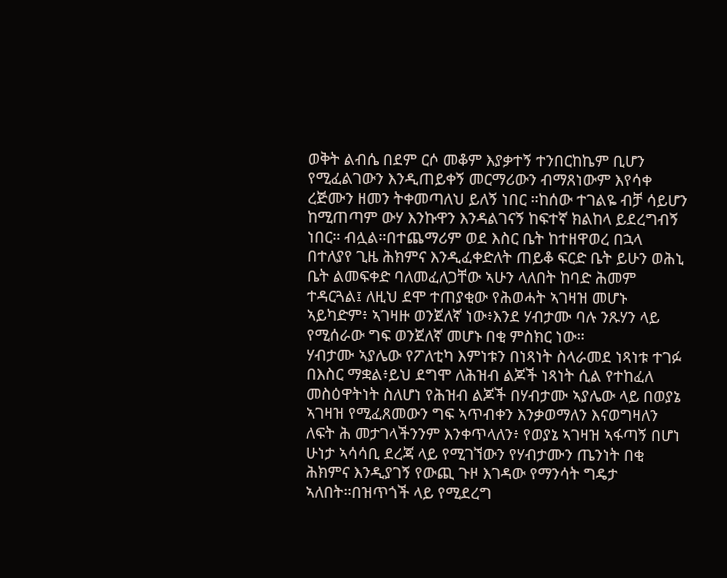ወቅት ልብሴ በደም ርሶ መቆም እያቃተኝ ተንበርከኬም ቢሆን የሚፈልገውን እንዲጠይቀኝ መርማሪውን ብማጸነውም እየሳቀ ረጅሙን ዘመን ትቀመጣለህ ይለኝ ነበር ።ከሰው ተገልዬ ብቻ ሳይሆን ከሚጠጣም ውሃ እንኩዋን እንዳልገናኝ ከፍተኛ ክልከላ ይደረግብኝ ነበር። ብሏል።በተጨማሪም ወደ እስር ቤት ከተዘዋወረ በኋላ በተለያየ ጊዜ ሕክምና እንዲፈቀድለት ጠይቆ ፍርድ ቤት ይሁን ወሕኒ ቤት ልመፍቀድ ባለመፈለጋቸው ኣሁን ላለበት ከባድ ሕመም ተዳርጓል፤ ለዚህ ደሞ ተጠያቂው የሕወሓት ኣገዛዝ መሆኑ ኣይካድም፥ ኣገዛዙ ወንጀለኛ ነው፥እንደ ሃብታሙ ባሉ ንጹሃን ላይ የሚሰራው ግፍ ወንጀለኛ መሆኑ በቂ ምስክር ነው።
ሃብታሙ ኣያሌው የፖለቲካ እምነቱን በነጻነት ስላራመደ ነጻነቱ ተገፉ በእስር ማቋል፥ይህ ደግሞ ለሕዝብ ልጆች ነጻነት ሲል የተከፈለ መስዕዋትነት ስለሆነ የሕዝብ ልጆች በሃብታሙ ኣያሌው ላይ በወያኔ ኣገዛዝ የሚፈጸመውን ግፍ ኣጥብቀን እንቃወማለን እናወግዛለን ለፍት ሕ መታገላችንንም እንቀጥላለን፥ የወያኔ ኣገዛዝ ኣፋጣኝ በሆነ ሁነታ ኣሳሳቢ ደረጃ ላይ የሚገኘውን የሃብታሙን ጤንነት በቂ ሕክምና እንዲያገኝ የውጪ ጉዞ እገዳው የማንሳት ግዴታ ኣለበት።በዝጥጎች ላይ የሚደረግ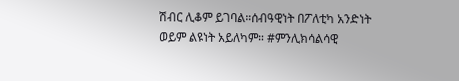ሽብር ሊቆም ይገባል።ሰብዓዊነት በፖለቲካ አንድነት ወይም ልዩነት አይለካም። #ምንሊክሳልሳዊ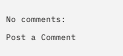No comments:

Post a Comment